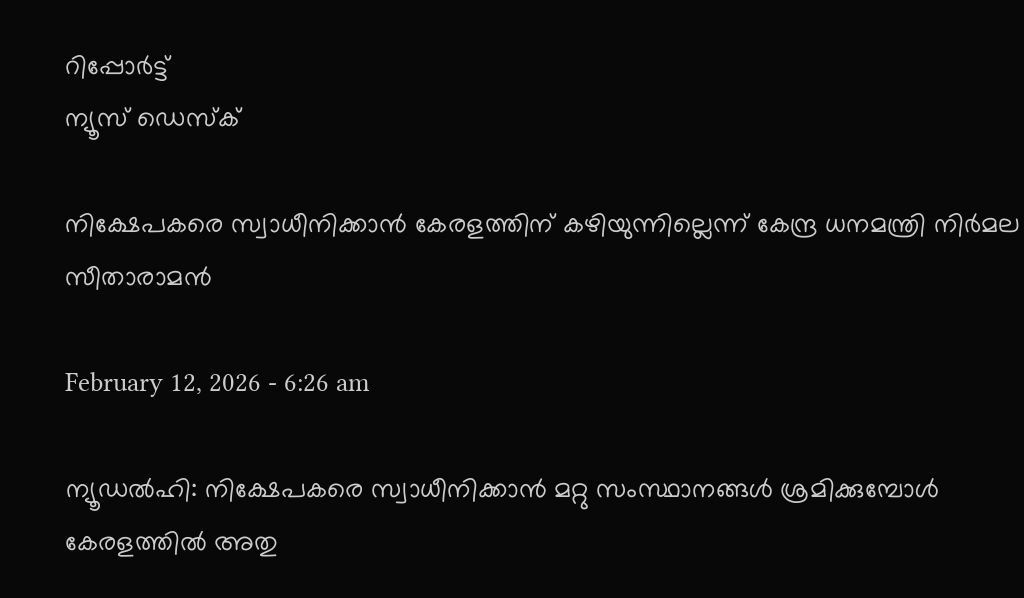റിപ്പോര്‍ട്ട്
ന്യൂസ് ഡെസ്ക്

നിക്ഷേപകരെ സ്വാധീനിക്കാൻ കേരളത്തിന് കഴിയുന്നില്ലെന്ന് കേന്ദ്ര ധനമന്ത്രി നിർമല സീതാരാമൻ

February 12, 2026 - 6:26 am

ന്യൂഡൽഹി: നിക്ഷേപകരെ സ്വാധീനിക്കാൻ മറ്റു സംസ്ഥാനങ്ങൾ ശ്രമിക്കുമ്പോൾ കേരളത്തിൽ അതു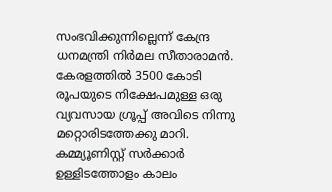സംഭവിക്കുന്നില്ലെന്ന് കേന്ദ്ര ധനമന്ത്രി നിർമല സീതാരാമൻ.  കേരളത്തിൽ 3500 കോടി രൂപയുടെ നിക്ഷേപമുള്ള ഒരു വ്യവസായ ഗ്രൂപ്പ് അവിടെ നിന്നു മറ്റൊരിടത്തേക്കു മാറി. കമ്മ്യൂണിസ്റ്റ് സർക്കാർ ഉള്ളിടത്തോളം കാലം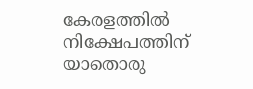കേരളത്തിൽ നിക്ഷേപത്തിന് യാതൊരു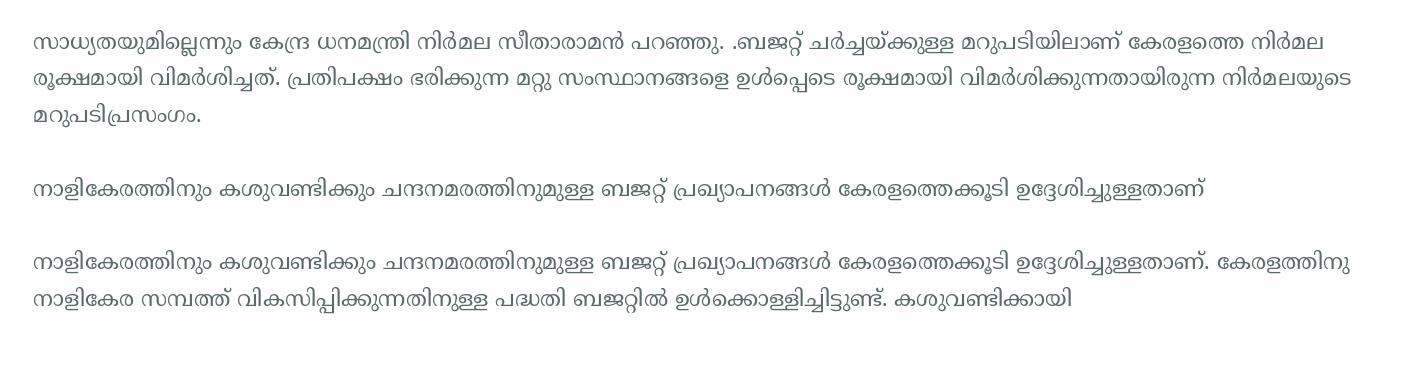സാധ്യതയുമില്ലെന്നും കേന്ദ്ര ധനമന്ത്രി നിർമല സീതാരാമൻ പറഞ്ഞു. .ബജറ്റ് ചർച്ചയ്ക്കുള്ള മറുപടിയിലാണ് കേരളത്തെ നിർമല രൂക്ഷമായി വിമർശിച്ചത്. പ്രതിപക്ഷം ഭരിക്കുന്ന മറ്റു സംസ്ഥാനങ്ങളെ ഉൾപ്പെടെ രൂക്ഷമായി വിമർശിക്കുന്നതായിരുന്ന നിർമലയുടെ മറുപടിപ്രസംഗം.

നാളികേരത്തിനും കശുവണ്ടിക്കും ചന്ദനമരത്തിനുമുള്ള ബജറ്റ് പ്രഖ്യാപനങ്ങൾ കേരളത്തെക്കൂടി ഉദ്ദേശിച്ചുള്ളതാണ്

നാളികേരത്തിനും കശുവണ്ടിക്കും ചന്ദനമരത്തിനുമുള്ള ബജറ്റ് പ്രഖ്യാപനങ്ങൾ കേരളത്തെക്കൂടി ഉദ്ദേശിച്ചുള്ളതാണ്. കേരളത്തിനു നാളികേര സമ്പത്ത് വികസിപ്പിക്കുന്നതിനുള്ള പദ്ധതി ബജറ്റിൽ ഉൾക്കൊള്ളിച്ചിട്ടുണ്ട്. കശുവണ്ടിക്കായി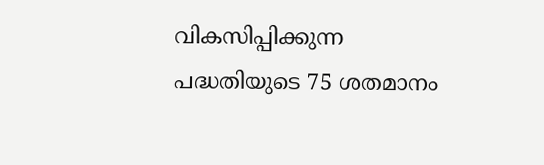വികസിപ്പിക്കുന്ന പദ്ധതിയുടെ 75 ശതമാനം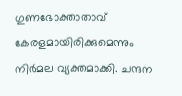ഗുണഭോക്താതാവ് കേരളമായിരിക്കുമെന്നും നിർമല വ്യക്തമാക്കി. ചന്ദന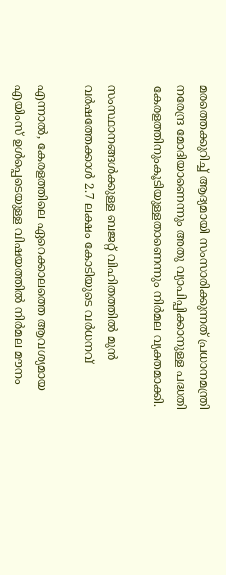മരത്തെക്കുറിച്ച് ആദ്യമായി സംസാരിക്കുന്നത് പ്രധാനമന്ത്രി നരേന്ദ്ര മോദിയാണെന്നും അതു വ്യാപിപ്പിക്കാനുള്ള പദ്ധതി കേരളത്തിനുംകൂടിയുള്ളതാണെന്നും നിർമല വ്യക്തമാക്കി.

സംസ്ഥാനങ്ങൾക്കുള്ള ബജറ്റ് വിഹിതത്തിൽ മുൻ വർഷത്തേക്കാൾ 2.7 ലക്ഷം കോടിയുടെ വർധനവ്

എന്നാൽ, കേരളത്തിലെ ഏറെക്കാലത്തെ ആവശ്യമായ എയിംസ് ഉൾപ്പെടെയുള്ള വിഷയത്തിൽ നിർമല മൗനം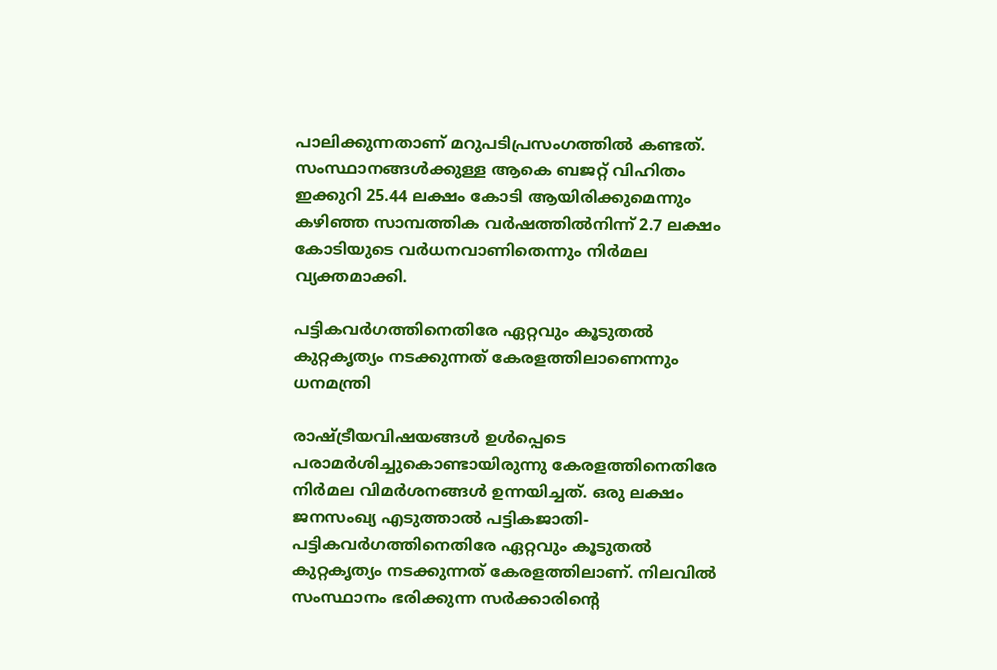പാലിക്കുന്നതാണ് മറുപടിപ്രസംഗത്തിൽ കണ്ടത്. സംസ്ഥാനങ്ങൾക്കുള്ള ആകെ ബജറ്റ് വിഹിതം ഇക്കുറി 25.44 ലക്ഷം കോടി ആയിരിക്കുമെന്നും കഴിഞ്ഞ സാമ്പത്തിക വർഷത്തിൽനിന്ന് 2.7 ലക്ഷം കോടിയുടെ വർധനവാണിതെന്നും നിർമല വ്യക്തമാക്കി.

പട്ടികവർഗത്തിനെതിരേ ഏറ്റവും കൂടുതൽ കുറ്റകൃത്യം നടക്കുന്നത് കേരളത്തിലാണെന്നും ധനമന്ത്രി

രാഷ്‌‌ട്രീയവിഷയങ്ങൾ ഉൾപ്പെടെ പരാമർശിച്ചുകൊണ്ടായിരുന്നു കേരളത്തിനെതിരേ നിർമല വിമർശനങ്ങൾ ഉന്നയിച്ചത്. ഒരു ലക്ഷം ജനസംഖ്യ എടുത്താൽ പട്ടികജാതി- പട്ടികവർഗത്തിനെതിരേ ഏറ്റവും കൂടുതൽ കുറ്റകൃത്യം നടക്കുന്നത് കേരളത്തിലാണ്. നിലവിൽ സംസ്ഥാനം ഭരിക്കുന്ന സർക്കാരിന്‍റെ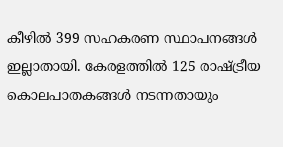കീഴിൽ 399 സഹകരണ സ്ഥാപനങ്ങൾ ഇല്ലാതായി. കേരളത്തിൽ 125 രാഷ്‌ട്രീയ കൊലപാതകങ്ങൾ നടന്നതായും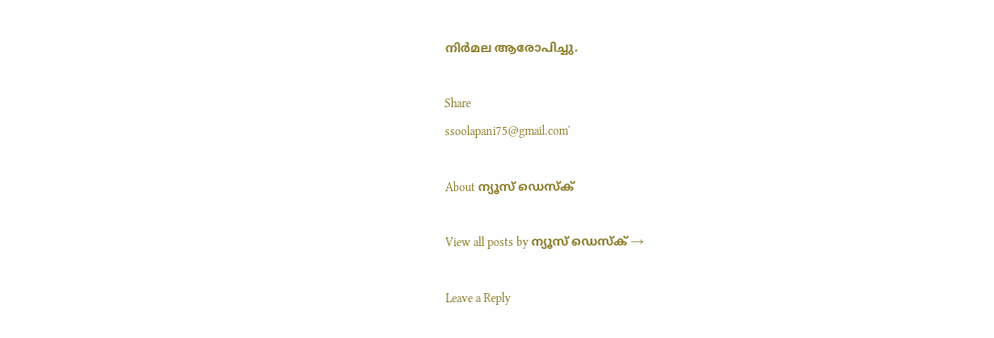നിർമല ആരോപിച്ചു.

Share
ssoolapani75@gmail.com'

About ന്യൂസ് ഡെസ്ക്

View all posts by ന്യൂസ് ഡെസ്ക് →

Leave a Reply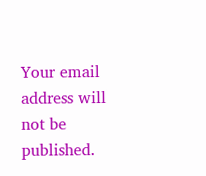Your email address will not be published.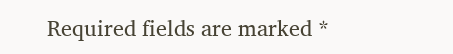Required fields are marked *